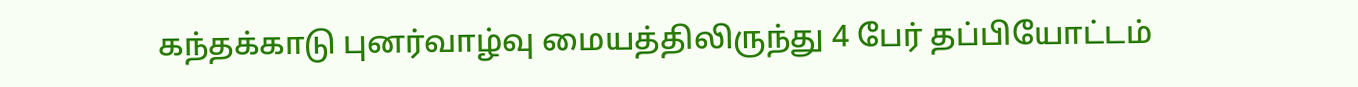கந்தக்காடு புனர்வாழ்வு மையத்திலிருந்து 4 பேர் தப்பியோட்டம்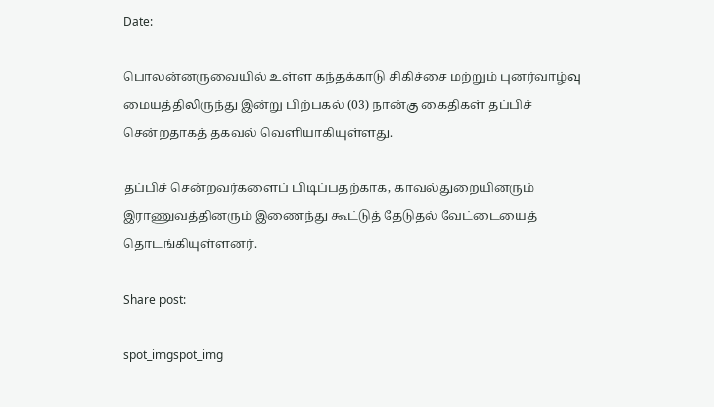Date:

பொலன்னருவையில் உள்ள கந்தக்காடு சிகிச்சை மற்றும் புனர்வாழ்வு மையத்திலிருந்து இன்று பிற்பகல் (03) நான்கு கைதிகள் தப்பிச் சென்றதாகத் தகவல் வெளியாகியுள்ளது.

தப்பிச் சென்றவர்களைப் பிடிப்பதற்காக, காவல்துறையினரும் இராணுவத்தினரும் இணைந்து கூட்டுத் தேடுதல் வேட்டையைத் தொடங்கியுள்ளனர்.

Share post:

spot_imgspot_img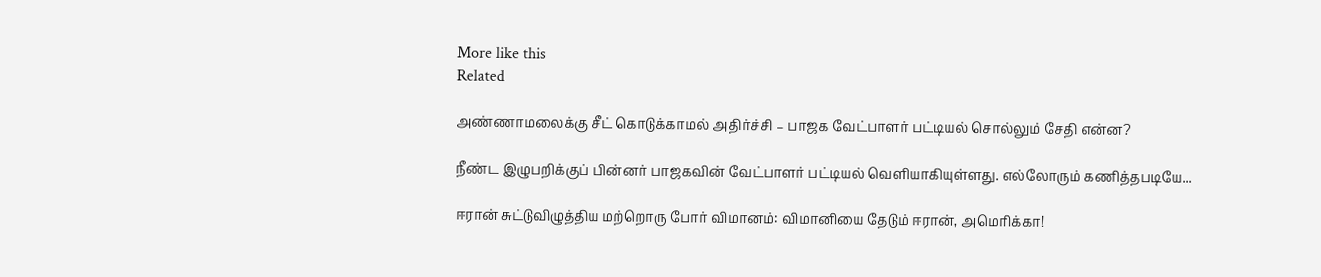More like this
Related

அண்ணாமலைக்கு சீட் கொடுக்காமல் அதிர்ச்சி – பாஜக வேட்பாளர் பட்டியல் சொல்லும் சேதி என்ன?

நீண்ட இழுபறிக்குப் பின்னர் பாஜகவின் வேட்பாளர் பட்டியல் வெளியாகியுள்ளது. எல்லோரும் கணித்தபடியே...

ஈரான் சுட்டுவிழுத்திய மற்றொரு போர் விமானம்: விமானியை தேடும் ஈரான், அமெரிக்கா!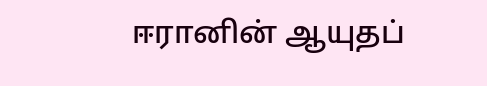ஈரானின் ஆயுதப்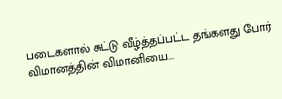படைகளால் சுட்டு வீழ்த்தப்பட்ட தங்களது போர் விமானத்தின் விமானியை...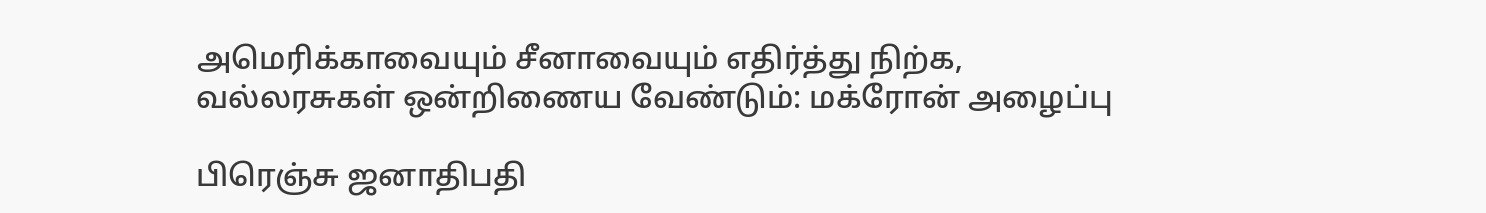அமெரிக்காவையும் சீனாவையும் எதிர்த்து நிற்க, வல்லரசுகள் ஒன்றிணைய வேண்டும்: மக்ரோன் அழைப்பு

பிரெஞ்சு ஜனாதிபதி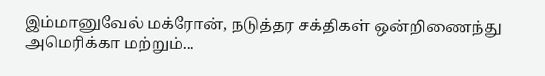இம்மானுவேல் மக்ரோன், நடுத்தர சக்திகள் ஒன்றிணைந்து அமெரிக்கா மற்றும்...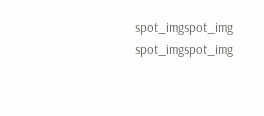spot_imgspot_img
spot_imgspot_img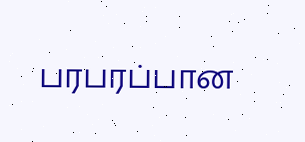பரபரப்பான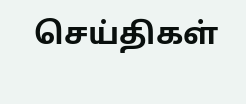செய்திகள்